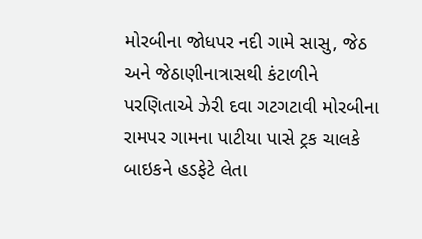મોરબીના જોધપર નદી ગામે સાસુ, જેઠ અને જેઠાણીનાત્રાસથી કંટાળીને પરણિતાએ ઝેરી દવા ગટગટાવી મોરબીના રામપર ગામના પાટીયા પાસે ટ્રક ચાલકે બાઇકને હડફેટે લેતા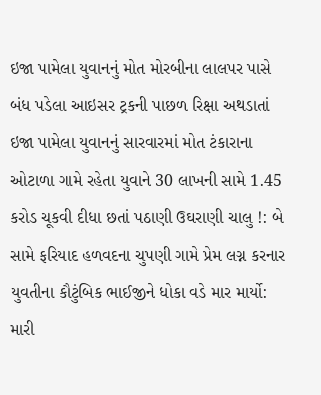ઇજા પામેલા યુવાનનું મોત મોરબીના લાલપર પાસે બંધ પડેલા આઇસર ટ્રકની પાછળ રિક્ષા અથડાતાં ઇજા પામેલા યુવાનનું સારવારમાં મોત ટંકારાના ઓટાળા ગામે રહેતા યુવાને 30 લાખની સામે 1.45 કરોડ ચૂકવી દીધા છતાં પઠાણી ઉઘરાણી ચાલુ !: બે સામે ફરિયાદ હળવદના ચુપણી ગામે પ્રેમ લગ્ન કરનાર યુવતીના કૌટુંબિક ભાઈજીને ધોકા વડે માર માર્યો: મારી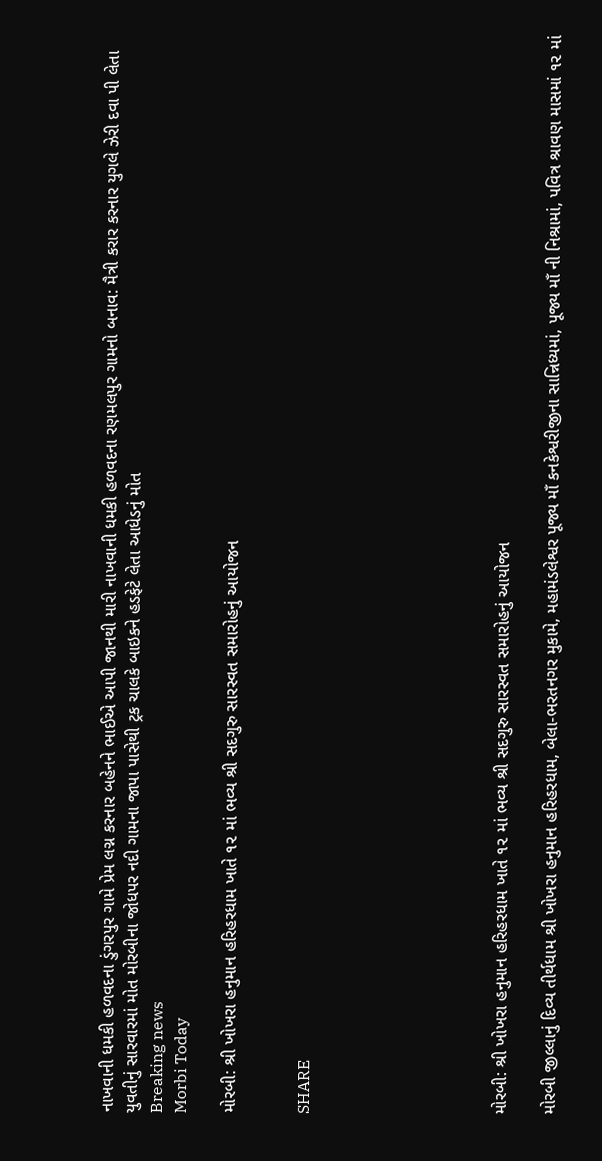નાખવાની ધમકી હળવદના ડુંગરપુર ગામે પ્રેમ લગ્ન કરનાર બહેનને ભાઈએ આપી જાનથી મારી નાખવાની ધમકી હળવદના રણમલપુર ગામનો બનાવ: મૈત્રી કરાર કરનાર યુગલે ઝેરી દવા પી લેતા યુવતીનું સારવારમાં મોત મોરબીના જોધપર નદી ગામના જાપા પાસેથી ટ્રક ચાલકે બાઇકને હડફેટે લેતા આધેડનું મોત
Breaking news
Morbi Today

મોરબી: શ્રી ખોખરા હનુમાન હરિહરધામ ખાતે ૧૨ માં ભવ્ય શ્રી સદગુરુ સારસ્વત સમારોહનું આયોજન


SHARE







મોરબી: શ્રી ખોખરા હનુમાન હરિહરધામ ખાતે ૧૨ માં ભવ્ય શ્રી સદગુરુ સારસ્વત સમારોહનું આયોજન

મોરબી જીલ્લાનું દિવ્ય તીર્થધામ શ્રી ખોખરા હનુમાન હરિહરધામ, બેલા-ભરતનગર મુકામે, મહામંડલેશ્વર પૂજ્ય માઁ કનકેશ્વરીજીના સાન્નિધ્યમાં, પૂજ્ય માઁ ની નિશ્રામાં, પવિત્ર શ્રાવણ માસમાં ૧૨ માં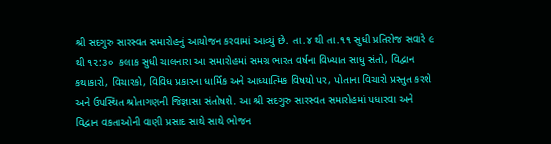શ્રી સદગુરુ સારસ્વત સમારોહનું આયોજન કરવામાં આવ્યું છે. તા.૪ થી તા.૧૧ સુધી પ્રતિરોજ સવારે ૯ થી ૧૨:૩૦  કલાક સુધી ચાલનારા આ સમારોહમાં સમગ્ર ભારત વર્ષના વિખ્યાત સાધુ સંતો, વિદ્વાન કથાકારો, વિચારકો, વિવિધ પ્રકારના ધાર્મિક અને આધ્યાત્મિક વિષયો પર, પોતાના વિચારો પ્રસ્તુત કરશે અને ઉપસ્થિત શ્રોતાગણની જિજ્ઞાસા સંતોષશે. આ શ્રી સદગુરુ સારસ્વત સમારોહમાં પધારવા અને વિદ્વાન વકતાઓની વાણી પ્રસાદ સાથે સાથે ભોજન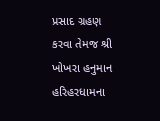પ્રસાદ ગ્રહણ કરવા તેમજ શ્રી ખોખરા હનુમાન હરિહરધામના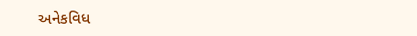અનેકવિધ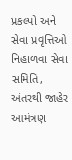પ્રકલ્પો અને સેવા પ્રવૃત્તિઓ નિહાળવા સેવા સમિતિ,  અંતરથી જાહેર આમંત્રણ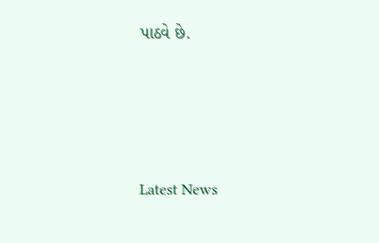પાઠવે છે.






Latest News